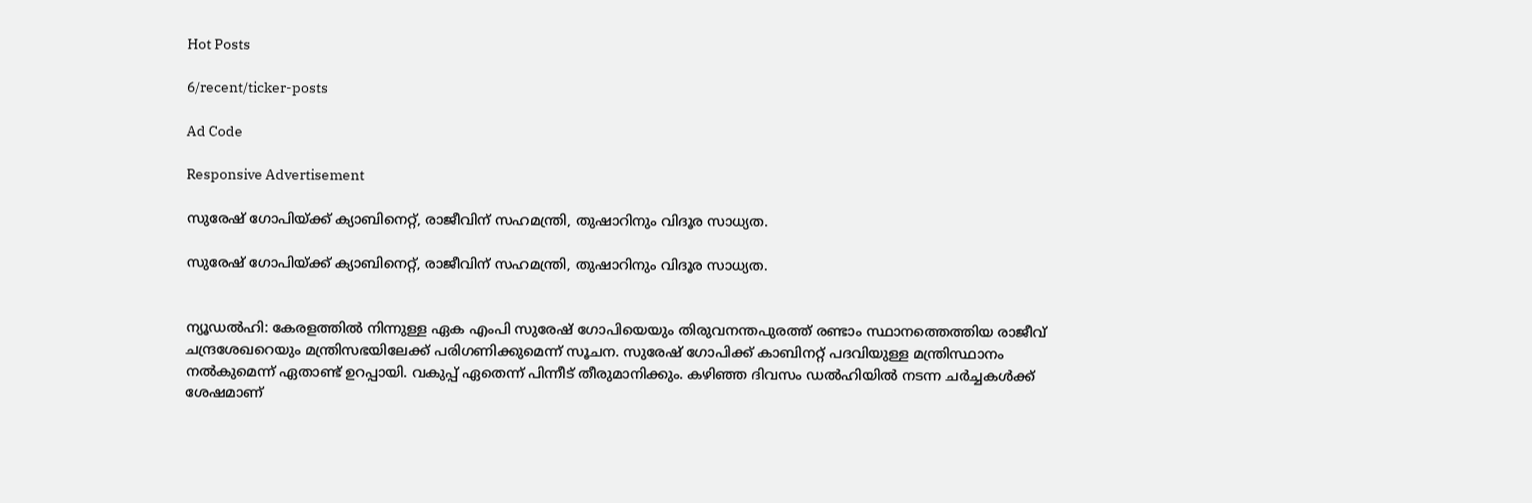Hot Posts

6/recent/ticker-posts

Ad Code

Responsive Advertisement

സുരേഷ് ഗോപിയ്ക്ക് ക്യാബിനെറ്റ്, രാജീവിന് സഹമന്ത്രി, തുഷാറിനും വിദൂര സാധ്യത.

സുരേഷ് ഗോപിയ്ക്ക് ക്യാബിനെറ്റ്, രാജീവിന് സഹമന്ത്രി, തുഷാറിനും വിദൂര സാധ്യത.


ന്യൂഡൽഹി: കേരളത്തിൽ നിന്നുള്ള ഏക എംപി സുരേഷ് ഗോപിയെയും തിരുവനന്തപുരത്ത് രണ്ടാം സ്ഥാനത്തെത്തിയ രാജീവ് ചന്ദ്രശേഖറെയും മന്ത്രിസഭയിലേക്ക് പരിഗണിക്കുമെന്ന് സൂചന. സുരേഷ് ഗോപിക്ക് കാബിനറ്റ് പദവിയുള്ള മന്ത്രിസ്ഥാനം നൽകുമെന്ന് ഏതാണ്ട് ഉറപ്പായി. വകുപ്പ് ഏതെന്ന് പിന്നീട് തീരുമാനിക്കും. കഴിഞ്ഞ ദിവസം ഡൽഹിയില്‍ നടന്ന ചർച്ചകള്‍ക്ക് ശേഷമാണ്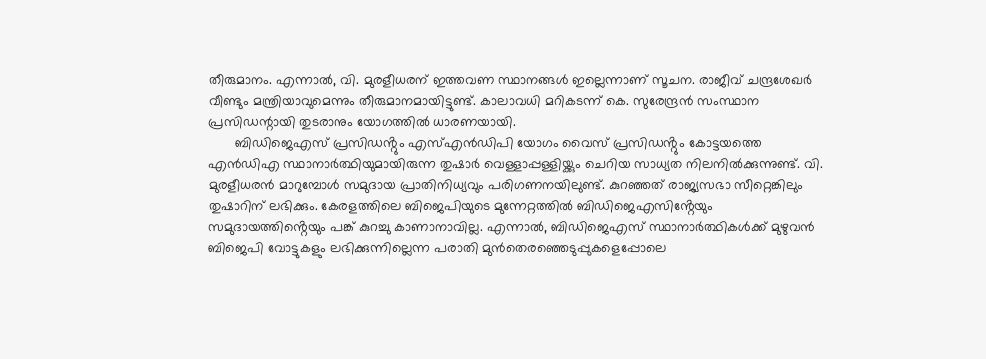തീരുമാനം. എന്നാല്‍, വി. മുരളീധരന് ഇത്തവണ സ്ഥാനങ്ങള്‍ ഇല്ലെന്നാണ് സൂചന. രാജീവ് ചന്ദ്രശേഖർ വീണ്ടും മന്ത്രിയാവുമെന്നും തീരുമാനമായിട്ടുണ്ട്. കാലാവധി മറികടന്ന് കെ. സുരേന്ദ്രൻ സംസ്ഥാന പ്രസിഡന്റായി തുടരാനും യോഗത്തില്‍ ധാരണയായി.
       ബിഡിജെഎസ് പ്രസിഡൻ്റും എസ്എൻഡിപി യോഗം വൈസ് പ്രസിഡൻ്റും കോട്ടയത്തെ എൻഡിഎ സ്ഥാനാർത്ഥിയുമായിരുന്ന തുഷാർ വെള്ളാപ്പള്ളിയ്ക്കും ചെറിയ സാധ്യത നിലനിൽക്കുന്നുണ്ട്. വി. മുരളീധരൻ മാറുമ്പോൾ സമുദായ പ്രാതിനിധ്യവും പരിഗണനയിലുണ്ട്. കുറഞ്ഞത് രാജ്യസഭാ സീറ്റെങ്കിലും തുഷാറിന് ലഭിക്കും. കേരളത്തിലെ ബിജെപിയുടെ മുന്നേറ്റത്തിൽ ബിഡിജെഎസിൻ്റേയും സമുദായത്തിൻ്റെയും പങ്ക് കുറച്ചു കാണാനാവില്ല. എന്നാൽ, ബിഡിജെഎസ് സ്ഥാനാർത്ഥികൾക്ക് മുഴുവൻ ബിജെപി വോട്ടുകളും ലഭിക്കുന്നില്ലെന്ന പരാതി മുൻതെരഞ്ഞെടുപ്പുകളെപ്പോലെ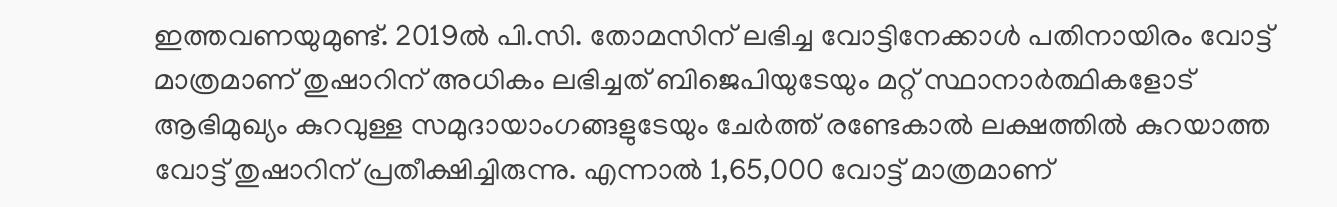ഇത്തവണയുമുണ്ട്. 2019ൽ പി.സി. തോമസിന് ലഭിച്ച വോട്ടിനേക്കാൾ പതിനായിരം വോട്ട് മാത്രമാണ് തുഷാറിന് അധികം ലഭിച്ചത് ബിജെപിയുടേയും മറ്റ് സ്ഥാനാർത്ഥികളോട് ആഭിമുഖ്യം കുറവുള്ള സമുദായാംഗങ്ങളുടേയും ചേർത്ത് രണ്ടേകാൽ ലക്ഷത്തിൽ കുറയാത്ത വോട്ട് തുഷാറിന് പ്രതീക്ഷിച്ചിരുന്നു. എന്നാൽ 1,65,000 വോട്ട് മാത്രമാണ്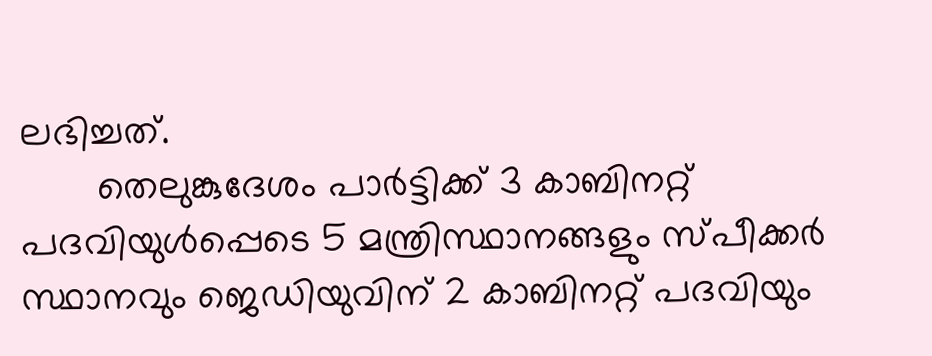ലഭിച്ചത്.
       തെലുങ്കുദേശം പാർട്ടിക്ക് 3 കാബിനറ്റ് പദവിയുൾപ്പെടെ 5 മന്ത്രിസ്ഥാനങ്ങളും സ്പീക്കർ സ്ഥാനവും ജെഡിയുവിന് 2 കാബിനറ്റ് പദവിയും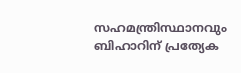സഹമന്ത്രിസ്ഥാനവും ബിഹാറിന് പ്രത്യേക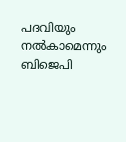പദവിയും നൽകാമെന്നും ബിജെപി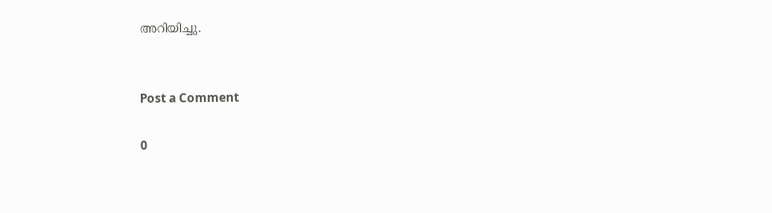അറിയിച്ചു.


Post a Comment

0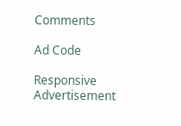Comments

Ad Code

Responsive Advertisement